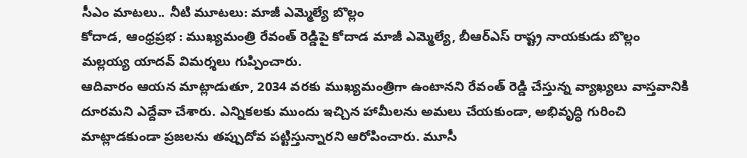సీఎం మాటలు.. నీటి మూటలు: మాజీ ఎమ్మెల్యే బొల్లం
కోదాడ, ఆంధ్రప్రభ : ముఖ్యమంత్రి రేవంత్ రెడ్డిపై కోదాడ మాజీ ఎమ్మెల్యే, బీఆర్ఎస్ రాష్ట్ర నాయకుడు బొల్లం మల్లయ్య యాదవ్ విమర్శలు గుప్పించారు.
ఆదివారం ఆయన మాట్లాడుతూ, 2034 వరకు ముఖ్యమంత్రిగా ఉంటానని రేవంత్ రెడ్డి చేస్తున్న వ్యాఖ్యలు వాస్తవానికి దూరమని ఎద్దేవా చేశారు. ఎన్నికలకు ముందు ఇచ్చిన హామీలను అమలు చేయకుండా, అభివృద్ధి గురించి మాట్లాడకుండా ప్రజలను తప్పుదోవ పట్టిస్తున్నారని ఆరోపించారు. మూసీ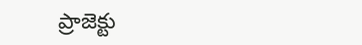ప్రాజెక్టు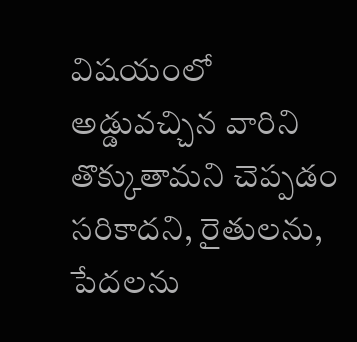విషయంలో అడ్డువచ్చిన వారిని తొక్కుతామని చెప్పడం సరికాదని, రైతులను, పేదలను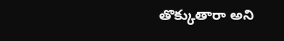తొక్కుతారా అని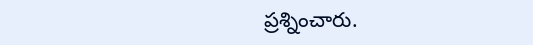ప్రశ్నించారు.